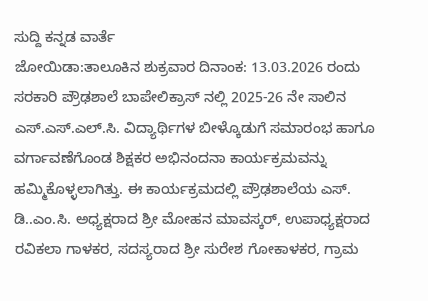ಸುದ್ದಿ ಕನ್ನಡ ವಾರ್ತೆ
ಜೋಯಿಡಾ:ತಾಲೂಕಿನ ಶುಕ್ರವಾರ ದಿನಾಂಕ: 13.03.2026 ರಂದು ಸರಕಾರಿ ಪ್ರೌಢಶಾಲೆ ಬಾಪೇಲಿಕ್ರಾಸ್ ನಲ್ಲಿ 2025-26 ನೇ ಸಾಲಿನ ಎಸ್.ಎಸ್.ಎಲ್.ಸಿ. ವಿದ್ಯಾರ್ಥಿಗಳ ಬೀಳ್ಕೊಡುಗೆ ಸಮಾರಂಭ ಹಾಗೂ ವರ್ಗಾವಣೆಗೊಂಡ ಶಿಕ್ಷಕರ ಅಭಿನಂದನಾ ಕಾರ್ಯಕ್ರಮವನ್ನು ಹಮ್ಮಿಕೊಳ್ಳಲಾಗಿತ್ತು. ಈ ಕಾರ್ಯಕ್ರಮದಲ್ಲಿ ಪ್ರೌಢಶಾಲೆಯ ಎಸ್. ಡಿ..ಎಂ.ಸಿ. ಅಧ್ಯಕ್ಷರಾದ ಶ್ರೀ ಮೋಹನ ಮಾವಸ್ಕರ್, ಉಪಾಧ್ಯಕ್ಷರಾದ ರವಿಕಲಾ ಗಾಳಕರ, ಸದಸ್ಯರಾದ ಶ್ರೀ ಸುರೇಶ ಗೋಕಾಳಕರ, ಗ್ರಾಮ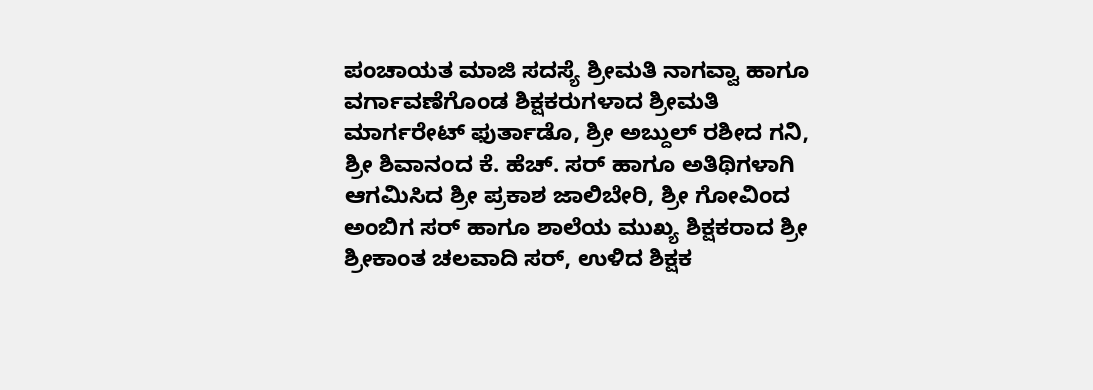ಪಂಚಾಯತ ಮಾಜಿ ಸದಸ್ಯೆ ಶ್ರೀಮತಿ ನಾಗವ್ವಾ ಹಾಗೂ ವರ್ಗಾವಣೆಗೊಂಡ ಶಿಕ್ಷಕರುಗಳಾದ ಶ್ರೀಮತಿ ಮಾರ್ಗರೇಟ್ ಫುರ್ತಾಡೊ, ಶ್ರೀ ಅಬ್ದುಲ್ ರಶೀದ ಗನಿ, ಶ್ರೀ ಶಿವಾನಂದ ಕೆ. ಹೆಚ್. ಸರ್ ಹಾಗೂ ಅತಿಥಿಗಳಾಗಿ ಆಗಮಿಸಿದ ಶ್ರೀ ಪ್ರಕಾಶ ಜಾಲಿಬೇರಿ, ಶ್ರೀ ಗೋವಿಂದ ಅಂಬಿಗ ಸರ್ ಹಾಗೂ ಶಾಲೆಯ ಮುಖ್ಯ ಶಿಕ್ಷಕರಾದ ಶ್ರೀ ಶ್ರೀಕಾಂತ ಚಲವಾದಿ ಸರ್, ಉಳಿದ ಶಿಕ್ಷಕ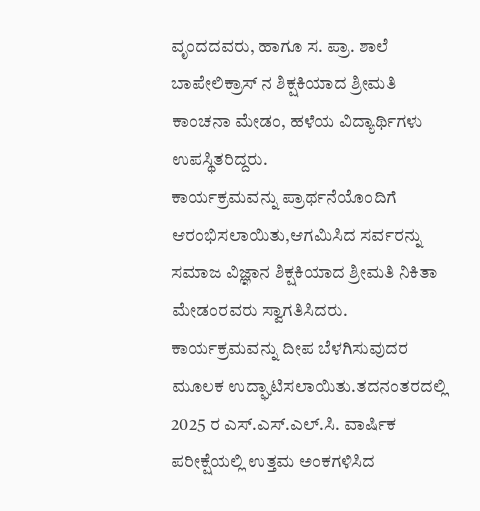ವೃಂದದವರು, ಹಾಗೂ ಸ. ಪ್ರಾ. ಶಾಲೆ ಬಾಪೇಲಿಕ್ರಾಸ್ ನ ಶಿಕ್ಷಕಿಯಾದ ಶ್ರೀಮತಿ ಕಾಂಚನಾ ಮೇಡಂ, ಹಳೆಯ ವಿದ್ಯಾರ್ಥಿಗಳು ಉಪಸ್ಥಿತರಿದ್ದರು.
ಕಾರ್ಯಕ್ರಮವನ್ನು ಪ್ರಾರ್ಥನೆಯೊಂದಿಗೆ ಆರಂಭಿಸಲಾಯಿತು,ಆಗಮಿಸಿದ ಸರ್ವರನ್ನು ಸಮಾಜ ವಿಜ್ಞಾನ ಶಿಕ್ಷಕಿಯಾದ ಶ್ರೀಮತಿ ನಿಕಿತಾ ಮೇಡಂರವರು ಸ್ವಾಗತಿಸಿದರು. ಕಾರ್ಯಕ್ರಮವನ್ನು ದೀಪ ಬೆಳಗಿಸುವುದರ ಮೂಲಕ ಉದ್ಘಾಟಿಸಲಾಯಿತು.ತದನಂತರದಲ್ಲಿ
2025 ರ ಎಸ್.ಎಸ್.ಎಲ್.ಸಿ. ವಾರ್ಷಿಕ ಪರೀಕ್ಷೆಯಲ್ಲಿ ಉತ್ತಮ ಅಂಕಗಳಿಸಿದ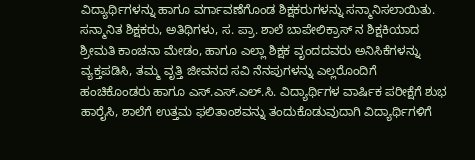ವಿದ್ಯಾರ್ಥಿಗಳನ್ನು ಹಾಗೂ ವರ್ಗಾವಣೆಗೊಂಡ ಶಿಕ್ಷಕರುಗಳನ್ನು ಸನ್ಮಾನಿಸಲಾಯಿತು. ಸನ್ಮಾನಿತ ಶಿಕ್ಷಕರು, ಅತಿಥಿಗಳು, ಸ. ಪ್ರಾ. ಶಾಲೆ ಬಾಪೇಲಿಕ್ರಾಸ್ ನ ಶಿಕ್ಷಕಿಯಾದ ಶ್ರೀಮತಿ ಕಾಂಚನಾ ಮೇಡಂ, ಹಾಗೂ ಎಲ್ಲಾ ಶಿಕ್ಷಕ ವೃಂದದವರು ಅನಿಸಿಕೆಗಳನ್ನು ವ್ಯಕ್ತಪಡಿಸಿ, ತಮ್ಮ ವೃತ್ತಿ ಜೀವನದ ಸವಿ ನೆನಪುಗಳನ್ನು ಎಲ್ಲರೊಂದಿಗೆ ಹಂಚಿಕೊಂಡರು ಹಾಗೂ ಎಸ್.ಎಸ್.ಎಲ್.ಸಿ. ವಿದ್ಯಾರ್ಥಿಗಳ ವಾರ್ಷಿಕ ಪರೀಕ್ಷೆಗೆ ಶುಭ ಹಾರೈಸಿ, ಶಾಲೆಗೆ ಉತ್ತಮ ಫಲಿತಾಂಶವನ್ನು ತಂದುಕೊಡುವುದಾಗಿ ವಿದ್ಯಾರ್ಥಿಗಳಿಗೆ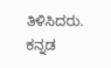ತಿಳಿಸಿದರು. ಕನ್ನಡ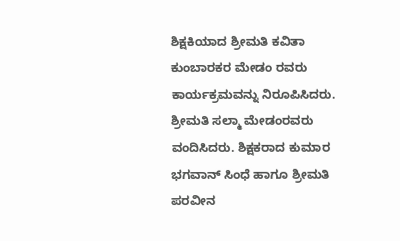ಶಿಕ್ಷಕಿಯಾದ ಶ್ರೀಮತಿ ಕವಿತಾ ಕುಂಬಾರಕರ ಮೇಡಂ ರವರು ಕಾರ್ಯಕ್ರಮವನ್ನು ನಿರೂಪಿಸಿದರು. ಶ್ರೀಮತಿ ಸಲ್ಮಾ ಮೇಡಂರವರು ವಂದಿಸಿದರು. ಶಿಕ್ಷಕರಾದ ಕುಮಾರ ಭಗವಾನ್ ಸಿಂಧೆ ಹಾಗೂ ಶ್ರೀಮತಿ ಪರವೀನ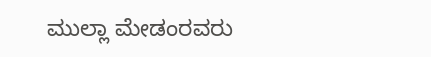ಮುಲ್ಲಾ ಮೇಡಂರವರು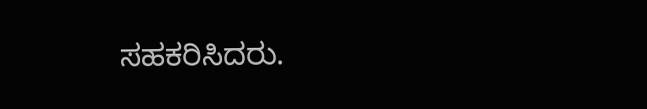ಸಹಕರಿಸಿದರು.